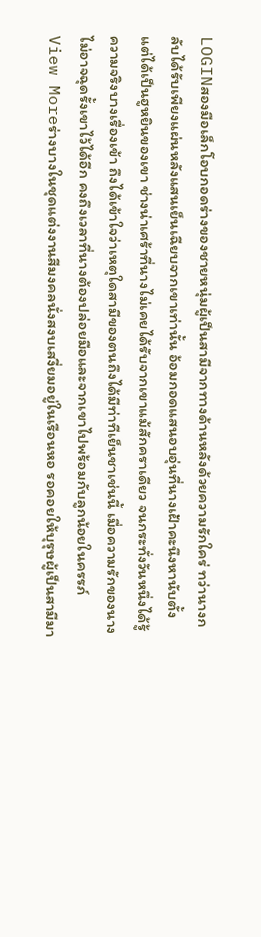LOGINสองมือเล็กโอบกอดร่างของชายหนุ่มผู้เป็นสามีจากทางด้านหลังด้วยความรักใคร่ ทว่านางกลับได้รับเพียงแผ่นหลังแสนเย็นเฉียบจากเขาเท่านั้น อ้อมกอดแสนอบอุ่นที่นางเฝ้าคะนึงหานับตั้งแต่ได้เป็นฮูหยินของเขา ช่างน่าเศร้าที่นางไม่เคยได้รับจากเขาแม้สักคราเดียว จนกระทั่งวันหนึ่งได้รู้ความจริงบางเรื่องเข้า ถึงได้เข้าใจว่าเหตุใดสามีของตนถึงได้มีท่าทีเย็นชาเช่นนี้ เมื่อความรักของนางไม่อาจฉุดรั้งเขาไว้ได้อีก คงถึงเวลาที่นางต้องปล่อยมือและจากเขาไปพร้อมกับลูกน้อยในครรภ์
View Moreร่างบางในชุดแต่งงานสีมงคลนั่งสงบเสงี่ยมอยู่ในเรือนหอ รอคอยให้บุรุษผู้เป็นสามีมา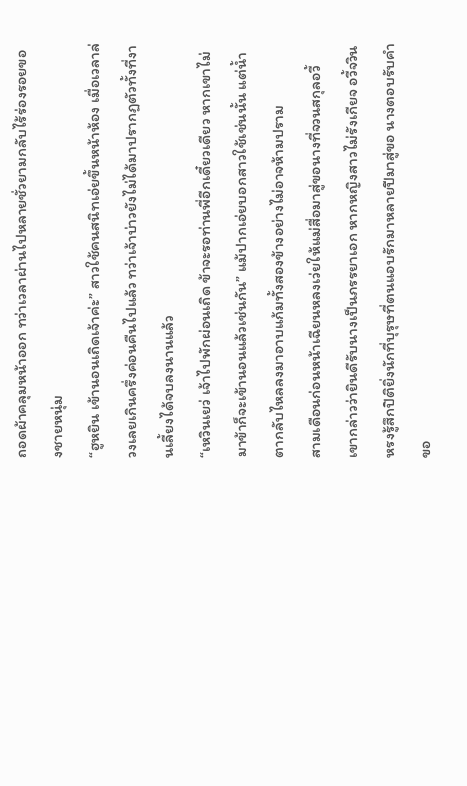ถอดผ้าคลุมหน้าออก ทว่าเวลาผ่านไปหลายชั่วยามกลับไร้ร่องรอยของชายหนุ่ม
“ฮูหยิน เข้านอนเถิดเจ้าค่ะ” สาวใช้คนสนิทเอ่ยขึ้นหน้าห้อง เมื่อเวลาล่วงเลยเกินครึ่งค่อนคืนไปแล้ว ทว่าเจ้าบ่าวยังไม่ได้มาปรากฏตัวทั้งที่งานเลี้ยงได้จบลงนานแล้ว
“เหวินเยว่ เจ้าไปพักผ่อนเถิด ข้าจะรอท่านพี่อีกเดี๋ยวเดียว หากเขาไม่มาข้าก็จะเข้านอนแล้วเช่นกัน” แม้ปากเอ่ยบอกสาวใช้เช่นนั้น แต่น้ำตากลับไหลลงมาอาบแก้มทั้งสองข้างอย่างไม่อาจห้ามปราม
สามเดือนก่อนหน้าเฉียนหลงเว่ยให้แม่สื่อมาสู่ขอนางที่จวนสกุลอวี้ เขากล่าวว่ายินดีรับนางเป็นภรรยาเอก หากหญิงสาวไม่รังเกียจ อวี้จวินหรงรู้สึกปิติยิ่งนักที่บุรุษที่ตนแอบรักมาหลายปีมาสู่ขอ นางตอบรับคำขอ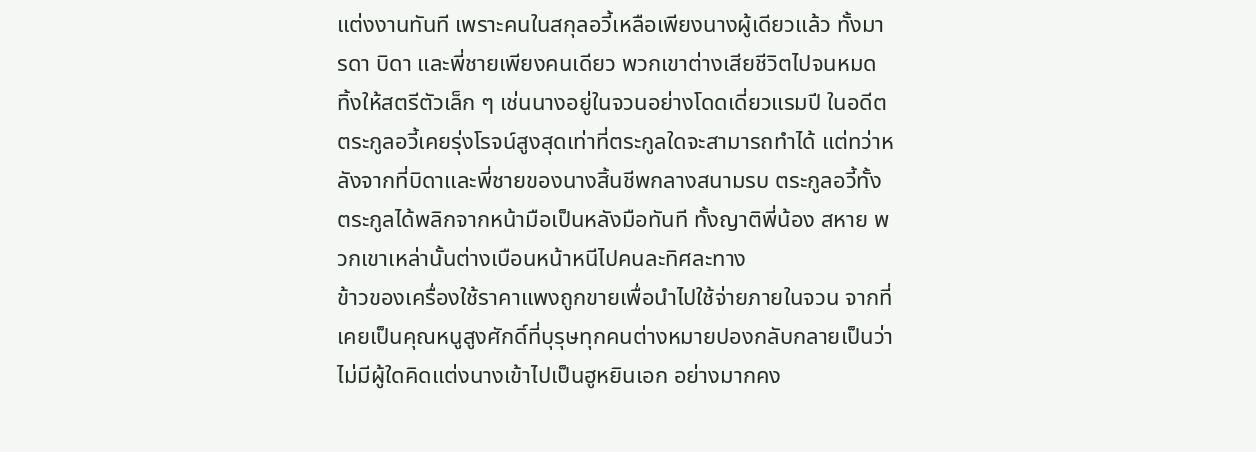แต่งงานทันที เพราะคนในสกุลอวี้เหลือเพียงนางผู้เดียวแล้ว ทั้งมารดา บิดา และพี่ชายเพียงคนเดียว พวกเขาต่างเสียชีวิตไปจนหมด ทิ้งให้สตรีตัวเล็ก ๆ เช่นนางอยู่ในจวนอย่างโดดเดี่ยวแรมปี ในอดีตตระกูลอวี้เคยรุ่งโรจน์สูงสุดเท่าที่ตระกูลใดจะสามารถทำได้ แต่ทว่าหลังจากที่บิดาและพี่ชายของนางสิ้นชีพกลางสนามรบ ตระกูลอวี้ทั้งตระกูลได้พลิกจากหน้ามือเป็นหลังมือทันที ทั้งญาติพี่น้อง สหาย พวกเขาเหล่านั้นต่างเบือนหน้าหนีไปคนละทิศละทาง
ข้าวของเครื่องใช้ราคาแพงถูกขายเพื่อนำไปใช้จ่ายภายในจวน จากที่เคยเป็นคุณหนูสูงศักดิ์ที่บุรุษทุกคนต่างหมายปองกลับกลายเป็นว่าไม่มีผู้ใดคิดแต่งนางเข้าไปเป็นฮูหยินเอก อย่างมากคง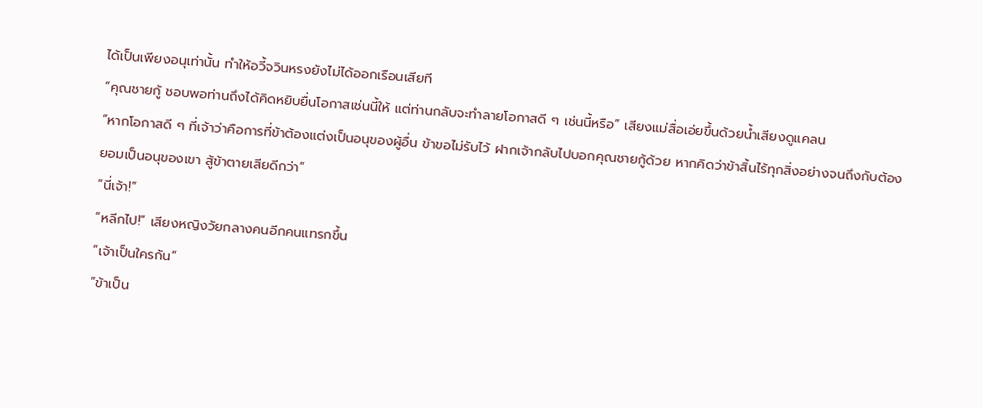ได้เป็นเพียงอนุเท่านั้น ทำให้อวี้จวินหรงยังไม่ได้ออกเรือนเสียที
“คุณชายกู้ ชอบพอท่านถึงได้คิดหยิบยื่นโอกาสเช่นนี้ให้ แต่ท่านกลับจะทำลายโอกาสดี ๆ เช่นนี้หรือ” เสียงแม่สื่อเอ่ยขึ้นด้วยน้ำเสียงดูแคลน
“หากโอกาสดี ๆ ที่เจ้าว่าคือการที่ข้าต้องแต่งเป็นอนุของผู้อื่น ข้าขอไม่รับไว้ ฝากเจ้ากลับไปบอกคุณชายกู้ด้วย หากคิดว่าข้าสิ้นไร้ทุกสิ่งอย่างจนถึงกับต้องยอมเป็นอนุของเขา สู้ข้าตายเสียดีกว่า”
“นี่เจ้า!”
“หลีกไป!” เสียงหญิงวัยกลางคนอีกคนแทรกขึ้น
“เจ้าเป็นใครกัน”
“ข้าเป็น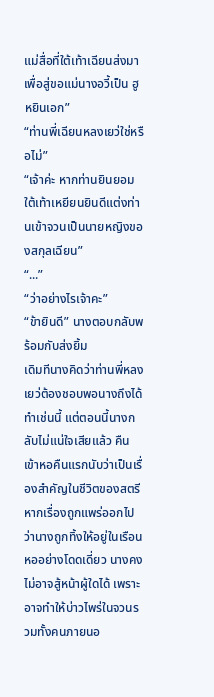แม่สื่อที่ใต้เท้าเฉียนส่งมา เพื่อสู่ขอแม่นางอวี้เป็น ฮูหยินเอก”
“ท่านพี่เฉียนหลงเยว่ใช่หรือไม่”
“เจ้าค่ะ หากท่านยินยอม ใต้เท้าเหยียนยินดีแต่งท่านเข้าจวนเป็นนายหญิงของสกุลเฉียน”
“...”
“ว่าอย่างไรเจ้าคะ”
“ข้ายินดี” นางตอบกลับพร้อมกับส่งยิ้ม
เดิมทีนางคิดว่าท่านพี่หลงเยว่ต้องชอบพอนางถึงได้ทำเช่นนี้ แต่ตอนนี้นางกลับไม่แน่ใจเสียแล้ว คืนเข้าหอคืนแรกนับว่าเป็นเรื่องสำคัญในชีวิตของสตรี หากเรื่องถูกแพร่ออกไปว่านางถูกทิ้งให้อยู่ในเรือนหออย่างโดดเดี่ยว นางคงไม่อาจสู้หน้าผู้ใดได้ เพราะอาจทำให้บ่าวไพร่ในจวนรวมทั้งคนภายนอ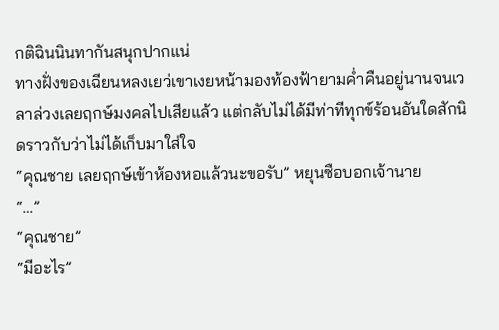กติฉินนินทากันสนุกปากแน่
ทางฝั่งของเฉียนหลงเยว่เขาเงยหน้ามองท้องฟ้ายามค่ำคืนอยู่นานจนเวลาล่วงเลยฤกษ์มงคลไปเสียแล้ว แต่กลับไม่ได้มีท่าทีทุกข์ร้อนอันใดสักนิดราวกับว่าไม่ได้เก็บมาใส่ใจ
“คุณชาย เลยฤกษ์เข้าห้องหอแล้วนะขอรับ” หยุนซือบอกเจ้านาย
“…”
“คุณชาย”
“มีอะไร”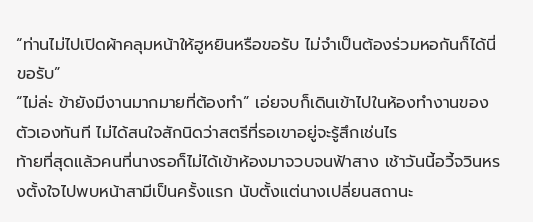“ท่านไม่ไปเปิดผ้าคลุมหน้าให้ฮูหยินหรือขอรับ ไม่จำเป็นต้องร่วมหอกันก็ได้นี่ขอรับ”
“ไม่ล่ะ ข้ายังมีงานมากมายที่ต้องทำ” เอ่ยจบก็เดินเข้าไปในห้องทำงานของตัวเองทันที ไม่ได้สนใจสักนิดว่าสตรีที่รอเขาอยู่จะรู้สึกเช่นไร
ท้ายที่สุดแล้วคนที่นางรอก็ไม่ได้เข้าห้องมาจวบจนฟ้าสาง เช้าวันนี้อวี้จวินหรงตั้งใจไปพบหน้าสามีเป็นครั้งแรก นับตั้งแต่นางเปลี่ยนสถานะ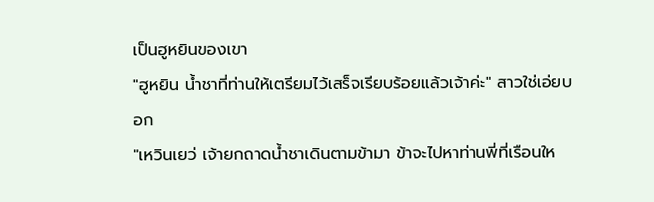เป็นฮูหยินของเขา
"ฮูหยิน น้ำชาที่ท่านให้เตรียมไว้เสร็จเรียบร้อยแล้วเจ้าค่ะ" สาวใช่เอ่ยบอก
"เหวินเยว่ เจ้ายกถาดน้ำชาเดินตามข้ามา ข้าจะไปหาท่านพี่ที่เรือนให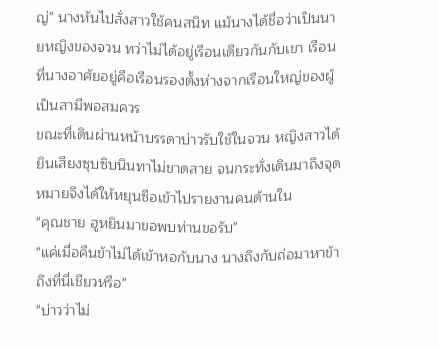ญ่" นางหันไปสั่งสาวใช้คนสนิท แม้นางได้ชื่อว่าเป็นนายหญิงของจวน ทว่าไม่ได้อยู่เรือนเดียวกันกับเขา เรือนที่นางอาศัยอยู่คือเรือนรองตั้งห่างจากเรือนใหญ่ของผู้เป็นสามีพอสมควร
ขณะที่เดินผ่านหน้าบรรดาบ่าวรับใช้ในจวน หญิงสาวได้ยินเสียงซุบซิบนินทาไม่ขาดสาย จนกระทั่งเดินมาถึงจุดหมายจึงได้ให้หยุนซือเข้าไปรายงานคนด้านใน
"คุณชาย ฮูหยินมาขอพบท่านขอรับ"
"แค่เมื่อคืนข้าไม่ได้เข้าหอกับนาง นางถึงกับถ่อมาหาข้าถึงที่นี่เชียวหรือ"
"บ่าวว่าไม่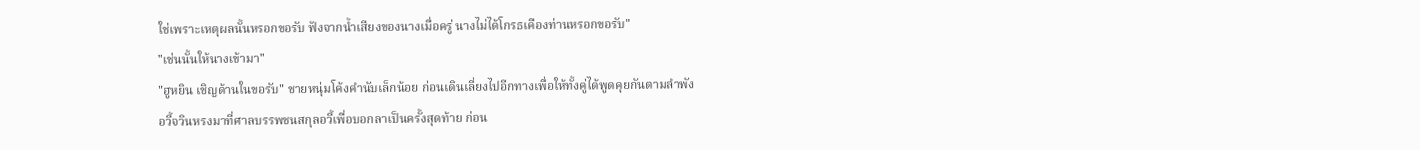ใช่เพราะเหตุผลนั้นหรอกขอรับ ฟังจากน้ำเสียงของนางเมื่อครู่ นางไม่ได้โกรธเคืองท่านหรอกขอรับ"
"เช่นนั้นให้นางเข้ามา"
"ฮูหยิน เชิญด้านในขอรับ" ชายหนุ่มโค้งคำนับเล็กน้อย ก่อนเดินเลี่ยงไปอีกทางเพื่อให้ทั้งคู่ได้พูดคุยกันตามลำพัง
อวี้จวินหรงมาที่ศาลบรรพชนสกุลอวี้เพื่อบอกลาเป็นครั้งสุดท้าย ก่อน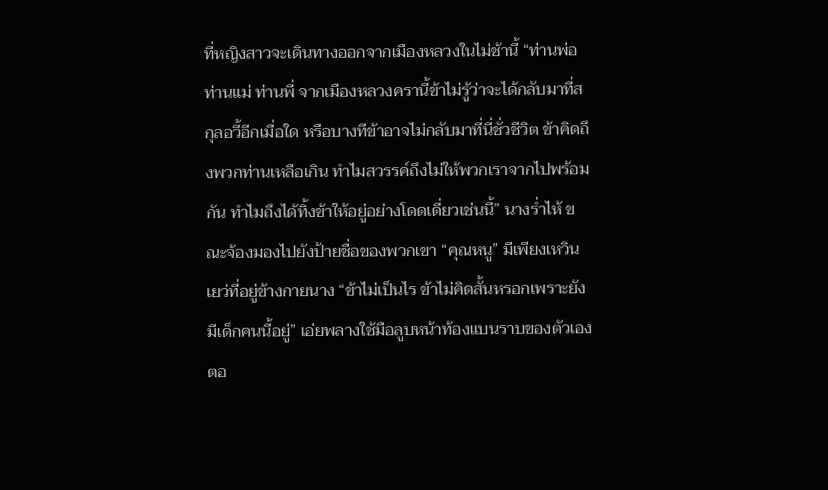ที่หญิงสาวจะเดินทางออกจากเมืองหลวงในไม่ช้านี้ “ท่านพ่อ ท่านแม่ ท่านพี่ จากเมืองหลวงครานี้ข้าไม่รู้ว่าจะได้กลับมาที่สกุลอวี้อีกเมื่อใด หรือบางทีข้าอาจไม่กลับมาที่นี่ชั่วชีวิต ข้าคิดถึงพวกท่านเหลือเกิน ทำไมสวรรค์ถึงไม่ให้พวกเราจากไปพร้อมกัน ทำไมถึงได้ทิ้งข้าให้อยู่อย่างโดดเดี่ยวเช่นนี้” นางร่ำไห้ ขณะจ้องมองไปยังป้ายชื่อของพวกเขา “คุณหนู” มีเพียงเหวินเยว่ที่อยู่ข้างกายนาง “ข้าไม่เป็นไร ข้าไม่คิดสั้นหรอกเพราะยังมีเด็กคนนี้อยู่” เอ่ยพลางใช้มือลูบหน้าท้องแบนราบของตัวเอง ตอ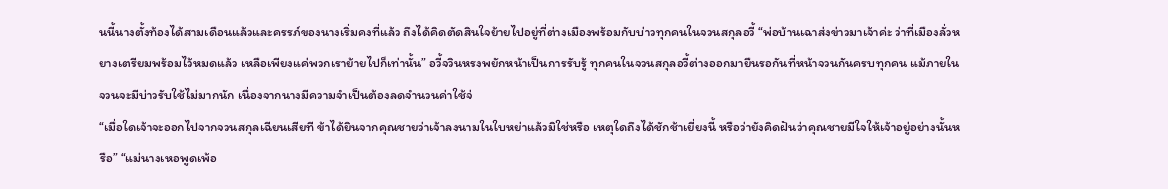นนี้นางตั้งท้องได้สามเดือนแล้วและครรภ์ของนางเริ่มคงที่แล้ว ถึงได้คิดตัดสินใจย้ายไปอยู่ที่ต่างเมืองพร้อมกับบ่าวทุกคนในจวนสกุลอวี้ “พ่อบ้านเฉาส่งข่าวมาเจ้าค่ะ ว่าที่เมืองลั่วหยางเตรียมพร้อมไว้หมดแล้ว เหลือเพียงแค่พวกเราย้ายไปก็เท่านั้น” อวี้จวินหรงพยักหน้าเป็นการรับรู้ ทุกคนในจวนสกุลอวี้ต่างออกมายืนรอกันที่หน้าจวนกันครบทุกคน แม้ภายในจวนจะมีบ่าวรับใช้ไม่มากนัก เนื่องจากนางมีความจำเป็นต้องลดจำนวนค่าใช้จ่
“เมื่อใดเจ้าจะออกไปจากจวนสกุลเฉียนเสียที ข้าได้ยินจากคุณชายว่าเจ้าลงนามในใบหย่าแล้วมิใช่หรือ เหตุใดถึงได้ชักช้าเยี่ยงนี้ หรือว่ายังคิดฝันว่าคุณชายมีใจให้เจ้าอยู่อย่างนั้นหรือ” “แม่นางเหอพูดเพ้อ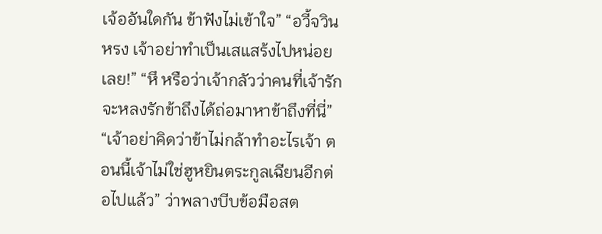เจ้ออันใดกัน ข้าฟังไม่เข้าใจ” “อวี้จวินหรง เจ้าอย่าทำเป็นเสแสร้งไปหน่อยเลย!” “หึ หรือว่าเจ้ากลัวว่าคนที่เจ้ารักจะหลงรักข้าถึงได้ถ่อมาหาข้าถึงที่นี่” “เจ้าอย่าคิดว่าข้าไม่กล้าทำอะไรเจ้า ตอนนี้เจ้าไม่ใช่ฮูหยินตระกูลเฉียนอีกต่อไปแล้ว” ว่าพลางบีบข้อมือสต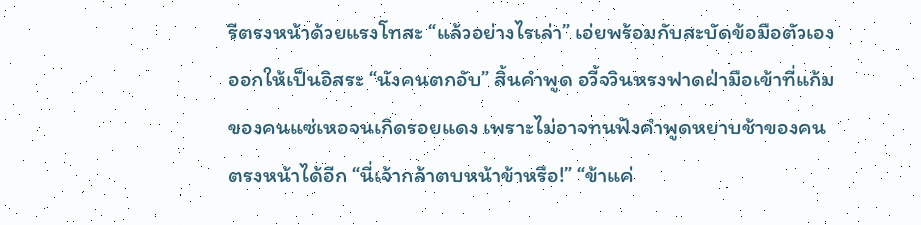รีตรงหน้าด้วยแรงโทสะ “แล้วอย่างไรเล่า” เอ่ยพร้อมกับสะบัดข้อมือตัวเองออกให้เป็นอิสระ “นังคนตกอับ” สิ้นคำพูด อวี้จวินหรงฟาดฝ่ามือเข้าที่แก้มของคนแซ่เหอจนเกิดรอยแดง เพราะไม่อาจทนฟังคำพูดหยาบช้าของคนตรงหน้าได้อีก “นี่เจ้ากล้าตบหน้าข้าหรือ!” “ข้าแค่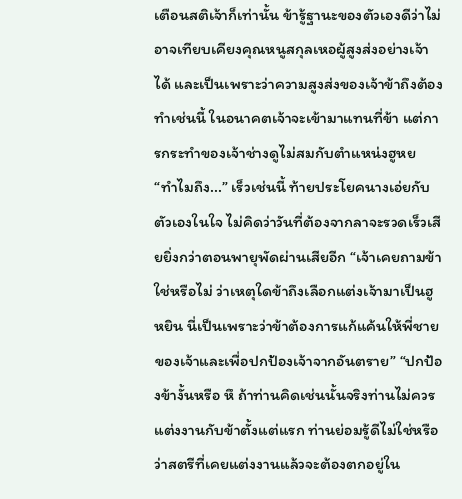เตือนสติเจ้าก็เท่านั้น ข้ารู้ฐานะของตัวเองดีว่าไม่อาจเทียบเคียงคุณหนูสกุลเหอผู้สูงส่งอย่างเจ้าได้ และเป็นเพราะว่าความสูงส่งของเจ้าข้าถึงต้องทำเช่นนี้ ในอนาคตเจ้าจะเข้ามาแทนที่ข้า แต่การกระทำของเจ้าช่างดูไม่สมกับตำแหน่งฮูหย
“ทำไมถึง...” เร็วเช่นนี้ ท้ายประโยคนางเอ่ยกับตัวเองในใจ ไม่คิดว่าวันที่ต้องจากลาจะรวดเร็วเสียยิ่งกว่าตอนพายุพัดผ่านเสียอีก “เจ้าเคยถามข้าใช่หรือไม่ ว่าเหตุใดข้าถึงเลือกแต่งเจ้ามาเป็นฮูหยิน นี่เป็นเพราะว่าข้าต้องการแก้แค้นให้พี่ชายของเจ้าและเพื่อปกป้องเจ้าจากอันตราย” “ปกป้องข้างั้นหรือ หึ ถ้าท่านคิดเช่นนั้นจริงท่านไม่ควรแต่งงานกับข้าตั้งแต่แรก ท่านย่อมรู้ดีไม่ใช่หรือว่าสตรีที่เคยแต่งงานแล้วจะต้องตกอยู่ใน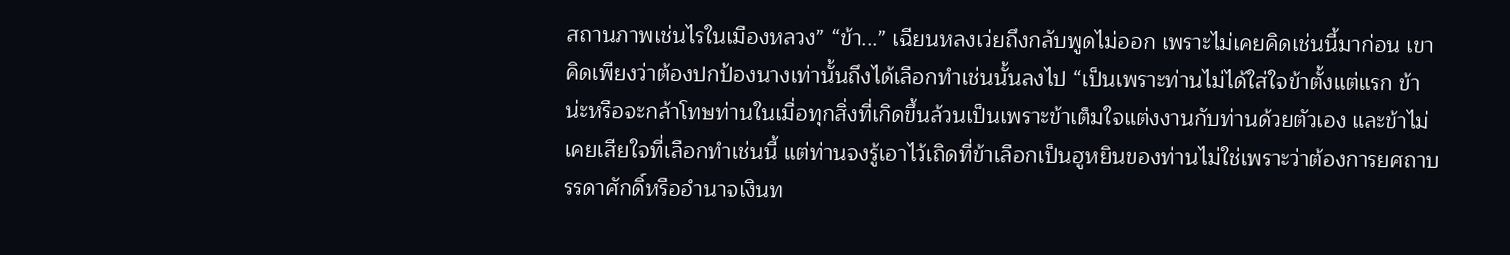สถานภาพเช่นไรในเมืองหลวง” “ข้า...” เฉียนหลงเว่ยถึงกลับพูดไม่ออก เพราะไม่เคยคิดเช่นนี้มาก่อน เขาคิดเพียงว่าต้องปกป้องนางเท่านั้นถึงได้เลือกทำเช่นนั้นลงไป “เป็นเพราะท่านไม่ได้ใส่ใจข้าตั้งแต่แรก ข้าน่ะหรือจะกล้าโทษท่านในเมื่อทุกสิ่งที่เกิดขึ้นล้วนเป็นเพราะข้าเต็มใจแต่งงานกับท่านด้วยตัวเอง และข้าไม่เคยเสียใจที่เลือกทำเช่นนี้ แต่ท่านจงรู้เอาไว้เถิดที่ข้าเลือกเป็นฮูหยินของท่านไม่ใช่เพราะว่าต้องการยศถาบรรดาศักดิ์หรืออำนาจเงินท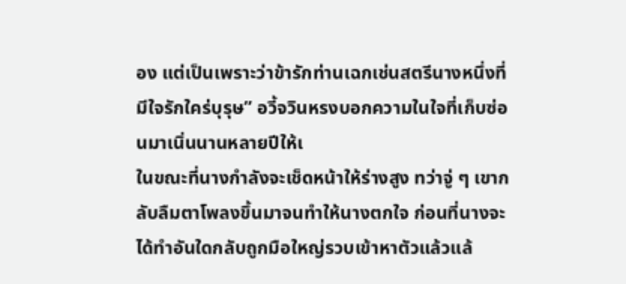อง แต่เป็นเพราะว่าข้ารักท่านเฉกเช่นสตรีนางหนึ่งที่มีใจรักใคร่บุรุษ” อวี้จวินหรงบอกความในใจที่เก็บซ่อนมาเนิ่นนานหลายปีให้เ
ในขณะที่นางกำลังจะเช็ดหน้าให้ร่างสูง ทว่าจู่ ๆ เขากลับลืมตาโพลงขึ้นมาจนทำให้นางตกใจ ก่อนที่นางจะได้ทำอันใดกลับถูกมือใหญ่รวบเข้าหาตัวแล้วแล้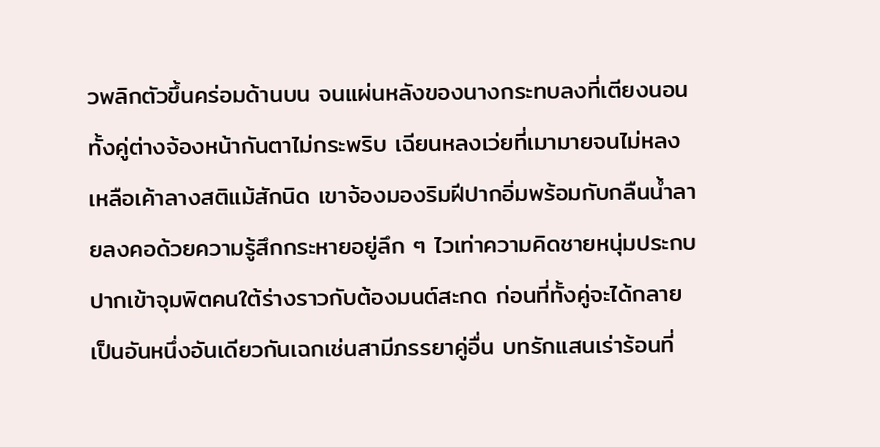วพลิกตัวขึ้นคร่อมด้านบน จนแผ่นหลังของนางกระทบลงที่เตียงนอน ทั้งคู่ต่างจ้องหน้ากันตาไม่กระพริบ เฉียนหลงเว่ยที่เมามายจนไม่หลงเหลือเค้าลางสติแม้สักนิด เขาจ้องมองริมฝีปากอิ่มพร้อมกับกลืนน้ำลายลงคอด้วยความรู้สึกกระหายอยู่ลึก ๆ ไวเท่าความคิดชายหนุ่มประกบปากเข้าจุมพิตคนใต้ร่างราวกับต้องมนต์สะกด ก่อนที่ทั้งคู่จะได้กลายเป็นอันหนึ่งอันเดียวกันเฉกเช่นสามีภรรยาคู่อื่น บทรักแสนเร่าร้อนที่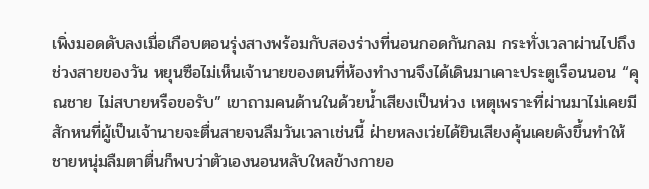เพิ่งมอดดับลงเมื่อเกือบตอนรุ่งสางพร้อมกับสองร่างที่นอนกอดกันกลม กระทั่งเวลาผ่านไปถึงช่วงสายของวัน หยุนซือไม่เห็นเจ้านายของตนที่ห้องทำงานจึงได้เดินมาเคาะประตูเรือนนอน “คุณชาย ไม่สบายหรือขอรับ” เขาถามคนด้านในด้วยน้ำเสียงเป็นห่วง เหตุเพราะที่ผ่านมาไม่เคยมีสักหนที่ผู้เป็นเจ้านายจะตื่นสายจนลืมวันเวลาเช่นนี้ ฝ่ายหลงเว่ยได้ยินเสียงคุ้นเคยดังขึ้นทำให้ชายหนุ่มลืมตาตื่นก็พบว่าตัวเองนอนหลับใหลข้างกายอ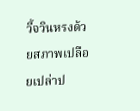วี้จวินหรงด้วยสภาพเปลือยเปล่าป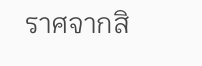ราศจากสิ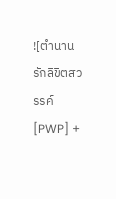![ตำนานรักลิขิตสวรรค์ [PWP] +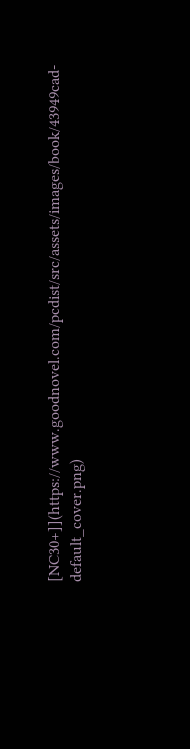[NC30+]](https://www.goodnovel.com/pcdist/src/assets/images/book/43949cad-default_cover.png)